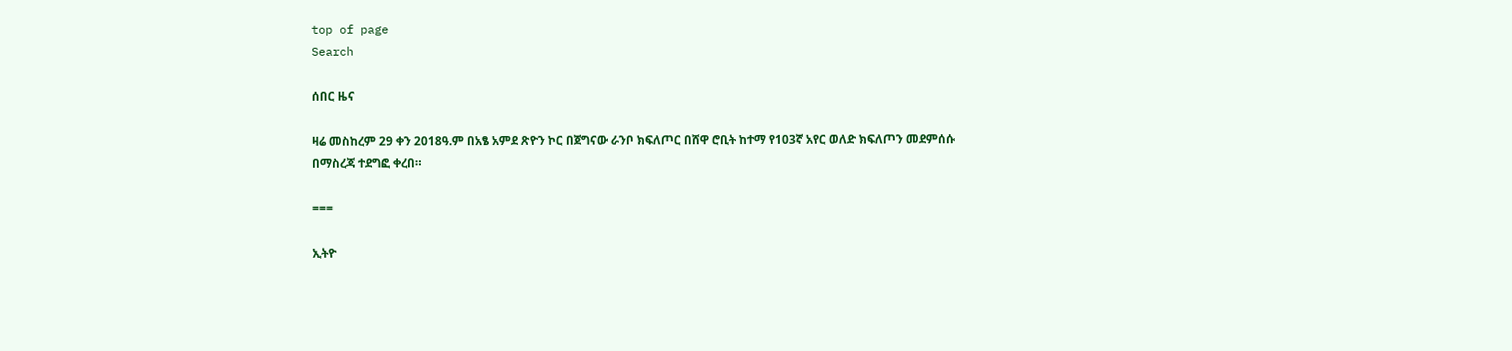top of page
Search

ሰበር ዜና

ዛሬ መስከረም 29 ቀን 2018ዓ.ም በአፄ አምደ ጽዮን ኮር በጀግናው ራንቦ ክፍለጦር በሸዋ ሮቢት ከተማ የ103ኛ አየር ወለድ ክፍለጦን መደምሰሱ በማስረጃ ተደግፎ ቀረበ።

===

ኢትዮ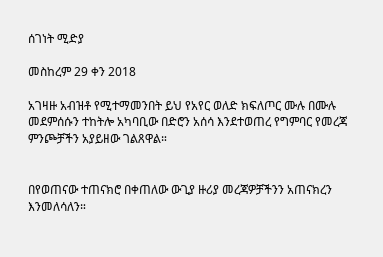ሰገነት ሚድያ

መስከረም 29 ቀን 2018

አገዛዙ አብዝቶ የሚተማመንበት ይህ የአየር ወለድ ክፍለጦር ሙሉ በሙሉ መደምሰሱን ተከትሎ አካባቢው በድሮን አሰሳ እንደተወጠረ የግምባር የመረጃ ምንጮቻችን አያይዘው ገልጸዋል።


በየወጠናው ተጠናክሮ በቀጠለው ውጊያ ዙሪያ መረጃዎቻችንን አጠናክረን እንመለሳለን።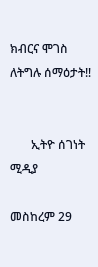ክብርና ሞገስ ለትግሉ ሰማዕታት‼


       ኢትዮ ሰገነት ሚዲያ

መስከረም 29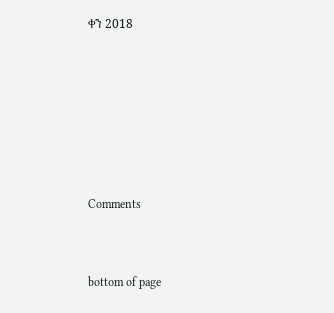ቀን 2018






Comments


bottom of page